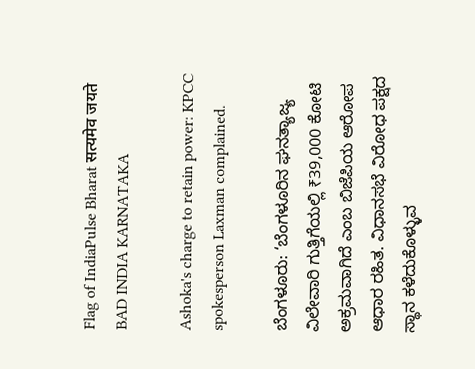Flag of IndiaPulse Bharat सत्यमेव जयते
BAD INDIA KARNATAKA

Ashoka's charge to retain power: KPCC spokesperson Laxman complained.

ಬೆಂಗಳೂರು: ‘ಬೆಂಗಳೂರಿನ ಘನತ್ಯಾಜ್ಯ ವಿಲೇವಾರಿ ಗುತ್ತಿಗೆಯಲ್ಲಿ ₹39,000 ಕೋಟಿ ಅಕ್ರಮವಾಗಿದೆ ಎಂಬ ಬಿಜೆಪಿಯ ಆರೋಪ ಆಧಾರ ರಹಿತ. ವಿಧಾನಸಭೆ ವಿರೋಧ ಪಕ್ಷದ ಸ್ಥಾನ ಕಳೆದುಕೊಳ್ಳುವ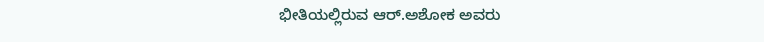ಭೀತಿಯಲ್ಲಿರುವ ಆರ್‌.ಅಶೋಕ ಅವರು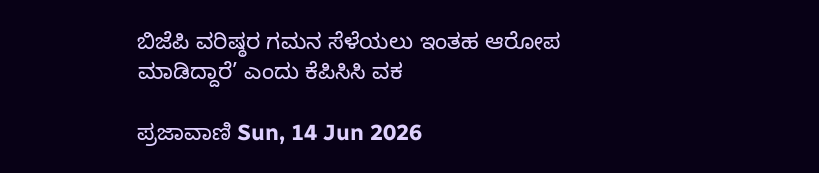ಬಿಜೆಪಿ ವರಿಷ್ಠರ ಗಮನ ಸೆಳೆಯಲು ಇಂತಹ ಆರೋಪ ಮಾಡಿದ್ದಾರೆ’ ಎಂದು ಕೆಪಿಸಿಸಿ ವಕ

ಪ್ರಜಾವಾಣಿ Sun, 14 Jun 2026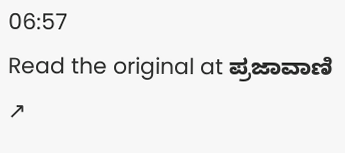06:57
Read the original at ಪ್ರಜಾವಾಣಿ ↗